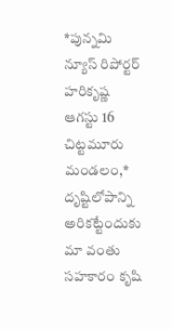*పున్నమి న్యూస్ రిపోర్టర్ హరికృష్ణ ఆగస్టు 16 చిట్టమూరు మండలం,*
దృష్టిలోపాన్ని అరికట్టేందుకు మా వంతు సహకారం కృషి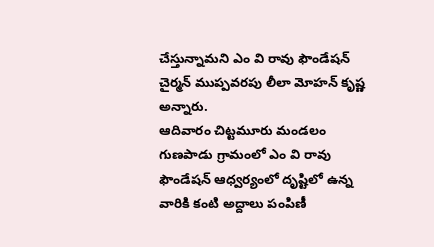చేస్తున్నామని ఎం వి రావు ఫౌండేషన్ చైర్మన్ ముప్పవరపు లీలా మోహన్ కృష్ణ అన్నారు.
ఆదివారం చిట్టమూరు మండలం గుణపాడు గ్రామంలో ఎం వి రావు ఫౌండేషన్ ఆధ్వర్యంలో దృష్టిలో ఉన్న వారికి కంటి అద్దాలు పంపిణీ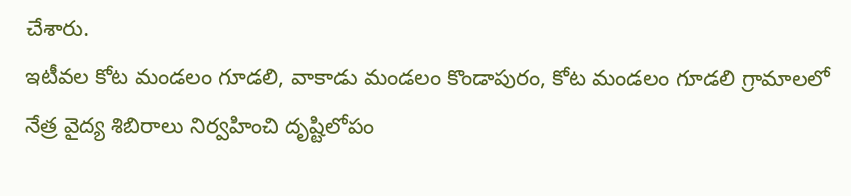చేశారు.
ఇటీవల కోట మండలం గూడలి, వాకాడు మండలం కొండాపురం, కోట మండలం గూడలి గ్రామాలలో నేత్ర వైద్య శిబిరాలు నిర్వహించి దృష్టిలోపం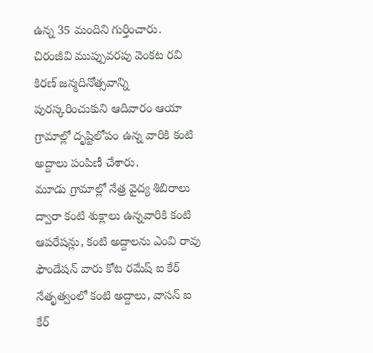ఉన్న 35 మందిని గుర్తించారు.
చిరంజీవి ముప్పువరపు వెంకట రవి కిరణ్ జన్మదినోత్సవాన్ని పురస్కరించుకుని ఆదివారం ఆయా గ్రామాల్లో దృష్టిలోపం ఉన్న వారికి కంటి అద్దాలు పంపిణీ చేశారు.
మూడు గ్రామాల్లో నేత్ర వైద్య శిబిరాలు ద్వారా కంటి శుక్లాలు ఉన్నవారికి కంటి ఆపరేషన్లు, కంటి అద్దాలను ఎంవి రావు ఫౌండేషన్ వారు కోట రమేష్ ఐ కేర్ నేతృత్వంలో కంటి అద్దాలు, వాసన్ ఐ కేర్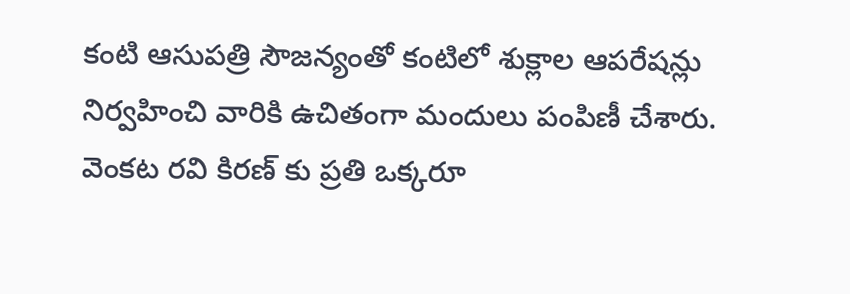కంటి ఆసుపత్రి సౌజన్యంతో కంటిలో శుక్లాల ఆపరేషన్లు నిర్వహించి వారికి ఉచితంగా మందులు పంపిణీ చేశారు.
వెంకట రవి కిరణ్ కు ప్రతి ఒక్కరూ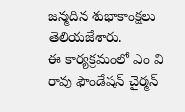జన్మదిన శుభాకాంక్షలు తెలియజేశారు.
ఈ కార్యక్రమంలో ఎం వి రావు ఫౌండేషన్ చైర్మన్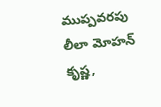ముప్పవరపు లీలా మోహన్ కృష్ణ,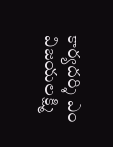కార్యదర్శి ఎం విజయలక్ష్మి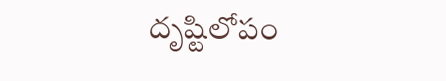దృష్టిలోపం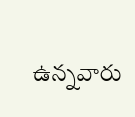ఉన్నవారు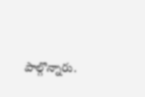పాల్గొన్నారు.